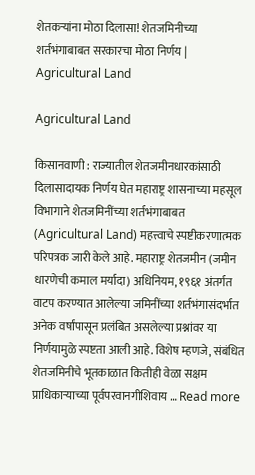शेतकऱ्यांना मोठा दिलासा! शेतजमिनीच्या शर्तभंगाबाबत सरकारचा मोठा निर्णय | Agricultural Land

Agricultural Land

किसानवाणी : राज्यातील शेतजमीनधारकांसाठी दिलासादायक निर्णय घेत महाराष्ट्र शासनाच्या महसूल विभागाने शेतजमिनींच्या शर्तभंगाबाबत (Agricultural Land) महत्त्वाचे स्पष्टीकरणात्मक परिपत्रक जारी केले आहे. महाराष्ट्र शेतजमीन (जमीन धारणेची कमाल मर्यादा) अधिनियम, १९६१ अंतर्गत वाटप करण्यात आलेल्या जमिनींच्या शर्तभंगासंदर्भात अनेक वर्षांपासून प्रलंबित असलेल्या प्रश्नांवर या निर्णयामुळे स्पष्टता आली आहे. विशेष म्हणजे, संबंधित शेतजमिनीचे भूतकाळात कितीही वेळा सक्षम प्राधिकाऱ्याच्या पूर्वपरवानगीशिवाय … Read more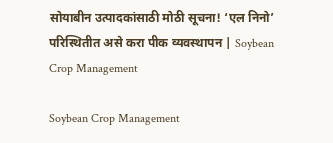सोयाबीन उत्पादकांसाठी मोठी सूचना! ‘एल निनो’ परिस्थितीत असे करा पीक व्यवस्थापन | Soybean Crop Management

Soybean Crop Management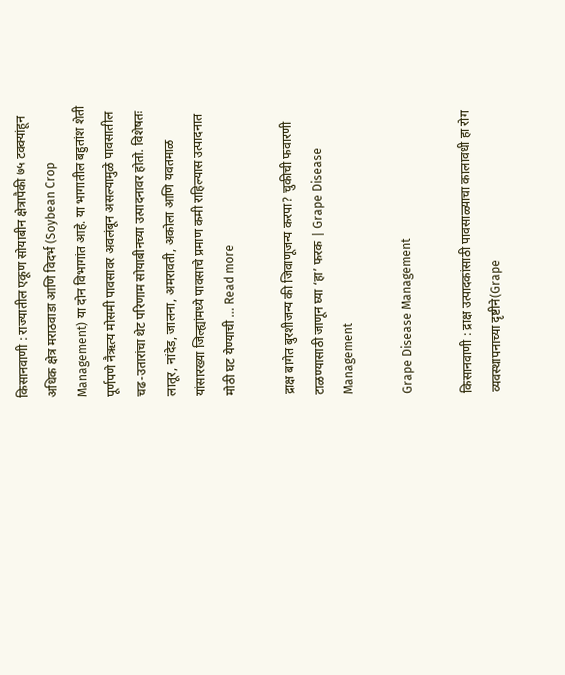किसानवाणी : राज्यातील एकूण सोयाबीन क्षेत्रापैकी ७५ टक्क्यांहून अधिक क्षेत्र मराठवाडा आणि विदर्भ (Soybean Crop Management) या दोन विभागांत आहे. या भागातील बहुतांश शेती पूर्णपणे नैऋत्य मोसमी पावसावर अवलंबून असल्यामुळे पावसातील चढ-उतारांचा थेट परिणाम सोयाबीनच्या उत्पादनावर होतो. विशेषतः लातूर, नांदेड, जालना, अमरावती, अकोला आणि यवतमाळ यांसारख्या जिल्ह्यांमध्ये पावसाचे प्रमाण कमी राहिल्यास उत्पादनात मोठी घट येण्याची … Read more

द्राक्ष बागेत बुरशीजन्य की जिवाणूजन्य करपा? चुकीची फवारणी टाळण्यासाठी जाणून घ्या ‘हा’ फरक | Grape Disease Management

Grape Disease Management

किसानवाणी : द्राक्ष उत्पादकांसाठी पावसाळ्याचा कालावधी हा रोग व्यवस्थापनाच्या दृष्टीने(Grape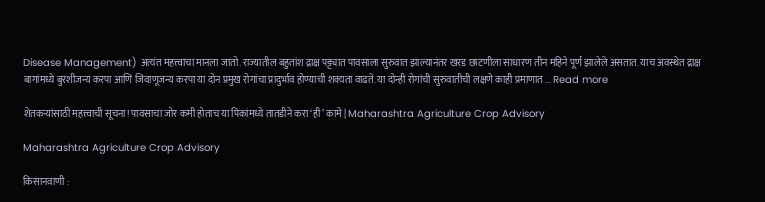Disease Management) अत्यंत महत्त्वाचा मानला जातो. राज्यातील बहुतांश द्राक्ष पट्ट्यात पावसाला सुरुवात झाल्यानंतर खरड छाटणीला साधारण तीन महिने पूर्ण झालेले असतात. याच अवस्थेत द्राक्ष बागांमध्ये बुरशीजन्य करपा आणि जिवाणूजन्य करपा या दोन प्रमुख रोगांचा प्रादुर्भाव होण्याची शक्यता वाढते. या दोन्ही रोगांची सुरुवातीची लक्षणे काही प्रमाणात … Read more

शेतकऱ्यांसाठी महत्त्वाची सूचना! पावसाचा जोर कमी होताच या पिकांमध्ये तातडीने करा ‘ही’ कामे | Maharashtra Agriculture Crop Advisory

Maharashtra Agriculture Crop Advisory

किसानवाणी :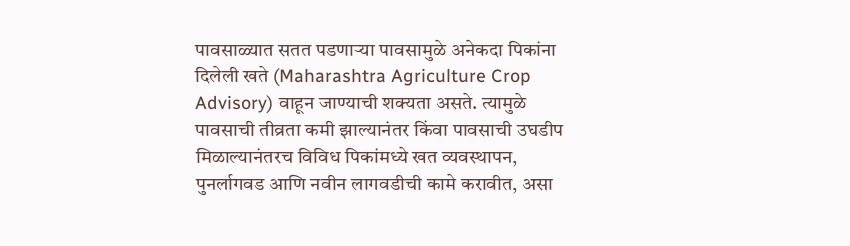पावसाळ्यात सतत पडणाऱ्या पावसामुळे अनेकदा पिकांना दिलेली खते (Maharashtra Agriculture Crop Advisory) वाहून जाण्याची शक्यता असते. त्यामुळे पावसाची तीव्रता कमी झाल्यानंतर किंवा पावसाची उघडीप मिळाल्यानंतरच विविध पिकांमध्ये खत व्यवस्थापन, पुनर्लागवड आणि नवीन लागवडीची कामे करावीत, असा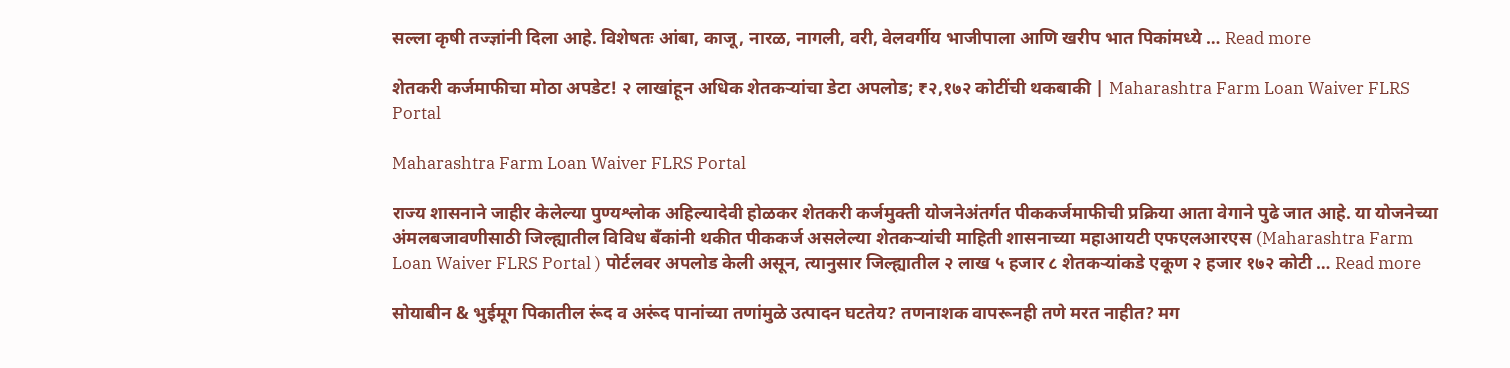सल्ला कृषी तज्ज्ञांनी दिला आहे. विशेषतः आंबा, काजू, नारळ, नागली, वरी, वेलवर्गीय भाजीपाला आणि खरीप भात पिकांमध्ये … Read more

शेतकरी कर्जमाफीचा मोठा अपडेट! २ लाखांहून अधिक शेतकऱ्यांचा डेटा अपलोड; ₹२,१७२ कोटींची थकबाकी | Maharashtra Farm Loan Waiver FLRS Portal

Maharashtra Farm Loan Waiver FLRS Portal

राज्य शासनाने जाहीर केलेल्या पुण्यश्लोक अहिल्यादेवी होळकर शेतकरी कर्जमुक्ती योजनेअंतर्गत पीककर्जमाफीची प्रक्रिया आता वेगाने पुढे जात आहे. या योजनेच्या अंमलबजावणीसाठी जिल्ह्यातील विविध बँकांनी थकीत पीककर्ज असलेल्या शेतकऱ्यांची माहिती शासनाच्या महाआयटी एफएलआरएस (Maharashtra Farm Loan Waiver FLRS Portal ) पोर्टलवर अपलोड केली असून, त्यानुसार जिल्ह्यातील २ लाख ५ हजार ८ शेतकऱ्यांकडे एकूण २ हजार १७२ कोटी … Read more

सोयाबीन & भुईमूग पिकातील रूंद व अरूंद पानांच्या तणांमुळे उत्पादन घटतेय? तणनाशक वापरूनही तणे मरत नाहीत? मग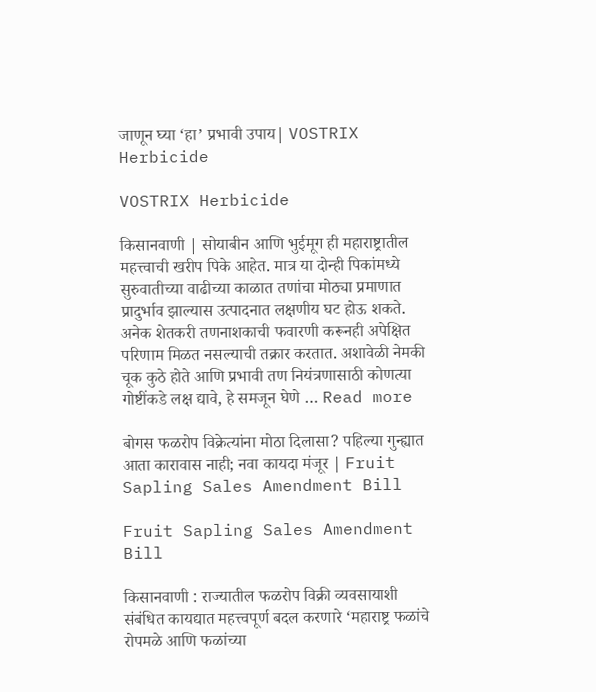जाणून घ्या ‘हा’ प्रभावी उपाय| VOSTRIX Herbicide

VOSTRIX Herbicide

किसानवाणी | सोयाबीन आणि भुईमूग ही महाराष्ट्रातील महत्त्वाची खरीप पिके आहेत. मात्र या दोन्ही पिकांमध्ये सुरुवातीच्या वाढीच्या काळात तणांचा मोठ्या प्रमाणात प्रादुर्भाव झाल्यास उत्पादनात लक्षणीय घट होऊ शकते. अनेक शेतकरी तणनाशकाची फवारणी करूनही अपेक्षित परिणाम मिळत नसल्याची तक्रार करतात. अशावेळी नेमकी चूक कुठे होते आणि प्रभावी तण नियंत्रणासाठी कोणत्या गोष्टींकडे लक्ष द्यावे, हे समजून घेणे … Read more

बोगस फळरोप विक्रेत्यांना मोठा दिलासा? पहिल्या गुन्ह्यात आता कारावास नाही; नवा कायदा मंजूर | Fruit Sapling Sales Amendment Bill

Fruit Sapling Sales Amendment Bill

किसानवाणी : राज्यातील फळरोप विक्री व्यवसायाशी संबंधित कायद्यात महत्त्वपूर्ण बदल करणारे ‘महाराष्ट्र फळांचे रोपमळे आणि फळांच्या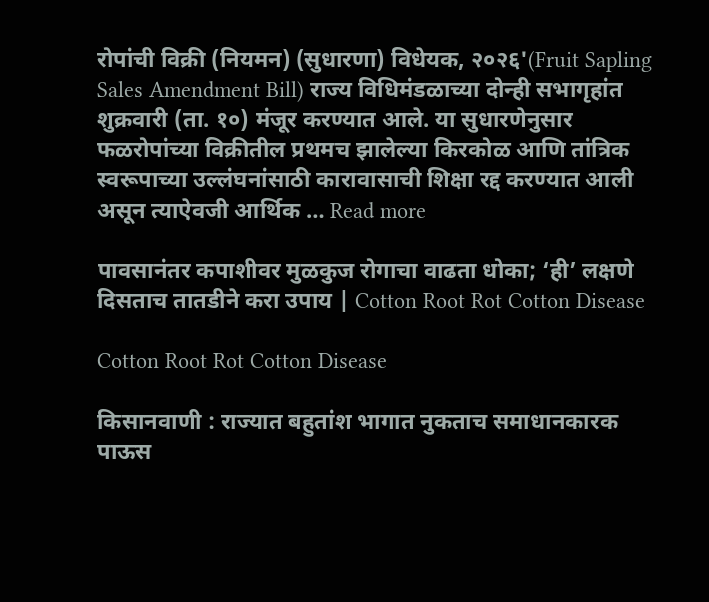रोपांची विक्री (नियमन) (सुधारणा) विधेयक, २०२६'(Fruit Sapling Sales Amendment Bill) राज्य विधिमंडळाच्या दोन्ही सभागृहांत शुक्रवारी (ता. १०) मंजूर करण्यात आले. या सुधारणेनुसार फळरोपांच्या विक्रीतील प्रथमच झालेल्या किरकोळ आणि तांत्रिक स्वरूपाच्या उल्लंघनांसाठी कारावासाची शिक्षा रद्द करण्यात आली असून त्याऐवजी आर्थिक … Read more

पावसानंतर कपाशीवर मुळकुज रोगाचा वाढता धोका; ‘ही’ लक्षणे दिसताच तातडीने करा उपाय | Cotton Root Rot Cotton Disease

Cotton Root Rot Cotton Disease

किसानवाणी : राज्यात बहुतांश भागात नुकताच समाधानकारक पाऊस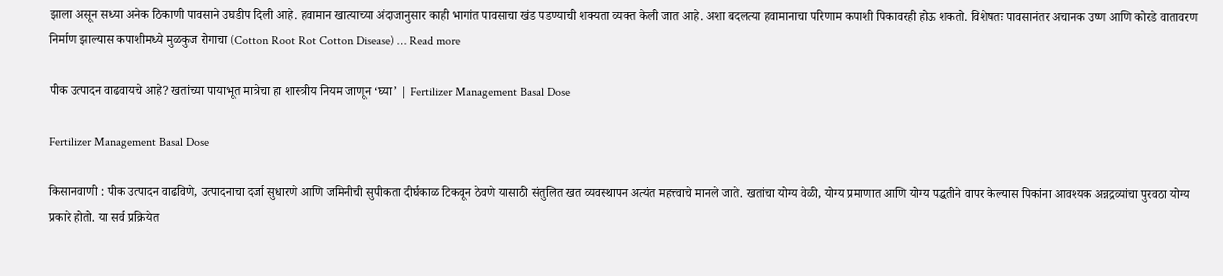झाला असून सध्या अनेक ठिकाणी पावसाने उघडीप दिली आहे. हवामान खात्याच्या अंदाजानुसार काही भागांत पावसाचा खंड पडण्याची शक्यता व्यक्त केली जात आहे. अशा बदलत्या हवामानाचा परिणाम कपाशी पिकावरही होऊ शकतो. विशेषतः पावसानंतर अचानक उष्ण आणि कोरडे वातावरण निर्माण झाल्यास कपाशीमध्ये मुळकुज रोगाचा (Cotton Root Rot Cotton Disease) … Read more

पीक उत्पादन वाढवायचे आहे? खतांच्या पायाभूत मात्रेचा हा शास्त्रीय नियम जाणून ‘घ्या’ | Fertilizer Management Basal Dose

Fertilizer Management Basal Dose

किसानवाणी : पीक उत्पादन वाढविणे, उत्पादनाचा दर्जा सुधारणे आणि जमिनीची सुपीकता दीर्घकाळ टिकवून ठेवणे यासाठी संतुलित खत व्यवस्थापन अत्यंत महत्त्वाचे मानले जाते. खतांचा योग्य वेळी, योग्य प्रमाणात आणि योग्य पद्धतीने वापर केल्यास पिकांना आवश्यक अन्नद्रव्यांचा पुरवठा योग्य प्रकारे होतो. या सर्व प्रक्रियेत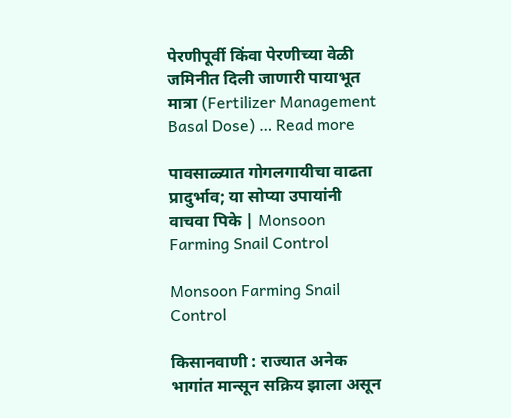पेरणीपूर्वी किंवा पेरणीच्या वेळी जमिनीत दिली जाणारी पायाभूत मात्रा (Fertilizer Management Basal Dose) … Read more

पावसाळ्यात गोगलगायीचा वाढता प्रादुर्भाव; या सोप्या उपायांनी वाचवा पिके | Monsoon Farming Snail Control

Monsoon Farming Snail Control

किसानवाणी : राज्यात अनेक भागांत मान्सून सक्रिय झाला असून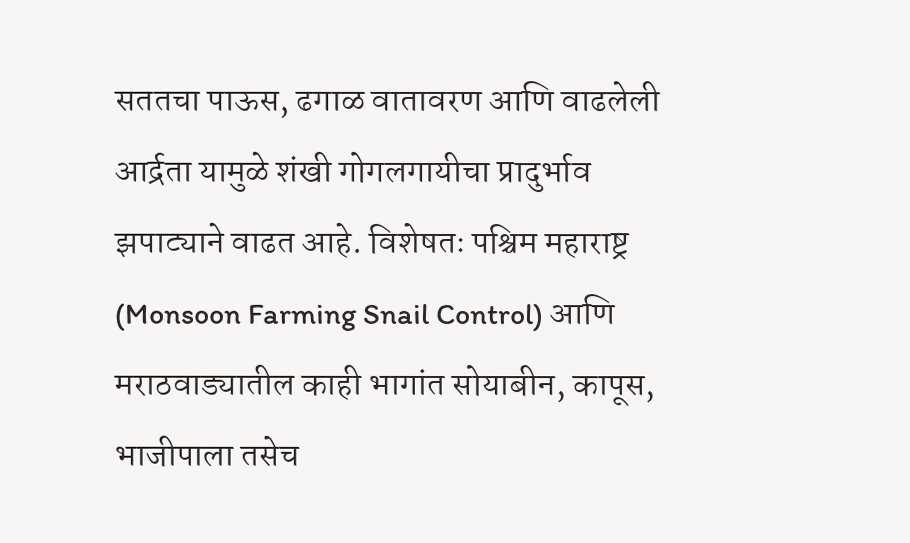सततचा पाऊस, ढगाळ वातावरण आणि वाढलेली आर्द्रता यामुळे शंखी गोगलगायीचा प्रादुर्भाव झपाट्याने वाढत आहे. विशेषतः पश्चिम महाराष्ट्र (Monsoon Farming Snail Control) आणि मराठवाड्यातील काही भागांत सोयाबीन, कापूस, भाजीपाला तसेच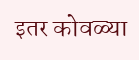इतर कोवळ्या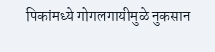पिकांमध्ये गोगलगायीमुळे नुकसान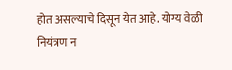होत असल्याचे दिसून येत आहे. योग्य वेळी नियंत्रण न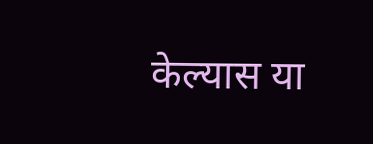केल्यास या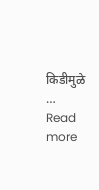किडीमुळे … Read more